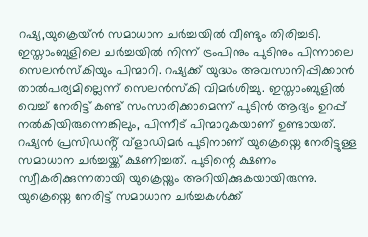റഷ്യ,യുക്രെയ്ൻ സമാധാന ചർച്ചയിൽ വീണ്ടും തിരിച്ചടി. ഇസ്താംബുളിലെ ചർച്ചയിൽ നിന്ന് ട്രംപിനും പുടിനും പിന്നാലെ സെലൻസ്കിയും പിന്മാറി. റഷ്യക്ക് യുദ്ധം അവസാനിപ്പിക്കാൻ താൽപര്യമില്ലെന്ന് സെലൻസ്കി വിമർശിച്ചു. ഇസ്താംബുളിൽ വെച്ച് നേരിട്ട് കണ്ട് സംസാരിക്കാമെന്ന് പുടിൻ ആദ്യം ഉറപ്പ് നൽകിയിരുന്നെങ്കിലും, പിന്നീട് പിന്മാറുകയാണ് ഉണ്ടായത്.
റഷ്യൻ പ്രസിഡൻ്റ് വ്ളാഡിമർ പുടിനാണ് യുക്രെയ്നെ നേരിട്ടുള്ള സമാധാന ചർച്ചയ്ക്ക് ക്ഷണിച്ചത്. പുടിന്റെ ക്ഷണം സ്വീകരിക്കുന്നതായി യുക്രെയ്നും അറിയിക്കുകയായിരുന്നു. യുക്രെയ്നെ നേരിട്ട് സമാധാന ചർച്ചകൾക്ക്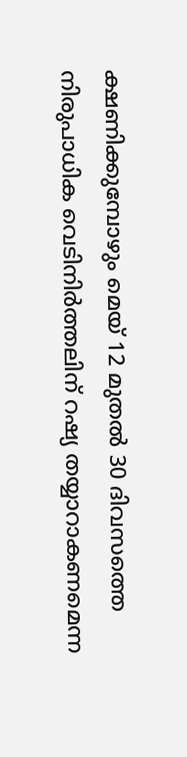ക്ഷണിക്കുമ്പോഴും മെയ് 12 മുതൽ 30 ദിവസത്തെ നിരുപാധിക വെടിനിർത്തലിന് റഷ്യ തയ്യാറാകണമെന്ന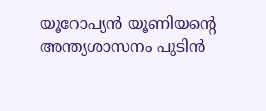യൂറോപ്യൻ യൂണിയന്റെ അന്ത്യശാസനം പുടിൻ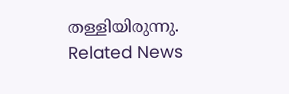തള്ളിയിരുന്നു.
Related News